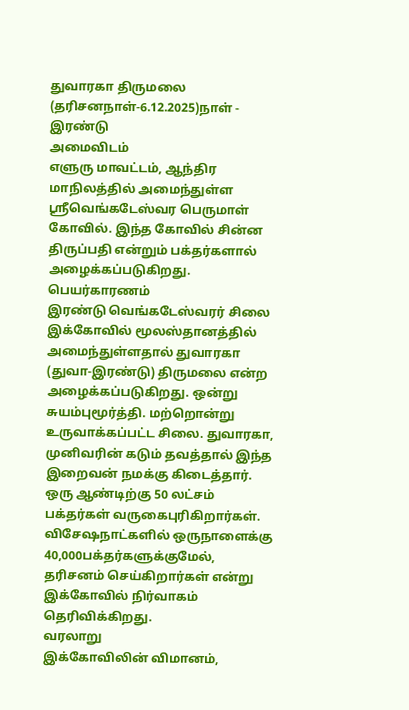துவாரகா திருமலை (தரிசனநாள்-6.12.2025)நாள் - இரண்டு
அமைவிடம்
எளுரு மாவட்டம், ஆந்திர மாநிலத்தில் அமைந்துள்ள ஸ்ரீவெங்கடேஸ்வர பெருமாள் கோவில். இந்த கோவில் சின்ன திருப்பதி என்றும் பக்தர்களால் அழைக்கப்படுகிறது.
பெயர்காரணம்
இரண்டு வெங்கடேஸ்வரர் சிலை இக்கோவில் மூலஸ்தானத்தில் அமைந்துள்ளதால் துவாரகா (துவா-இரண்டு) திருமலை என்ற அழைக்கப்படுகிறது. ஒன்று சுயம்புமூர்த்தி. மற்றொன்று உருவாக்கப்பட்ட சிலை. துவாரகா, முனிவரின் கடும் தவத்தால் இந்த இறைவன் நமக்கு கிடைத்தார். ஒரு ஆண்டிற்கு 50 லட்சம் பக்தர்கள் வருகைபுரிகிறார்கள். விசேஷநாட்களில் ஒருநாளைக்கு 40,000பக்தர்களுக்குமேல், தரிசனம் செய்கிறார்கள் என்று இக்கோவில் நிர்வாகம் தெரிவிக்கிறது.
வரலாறு
இக்கோவிலின் விமானம்,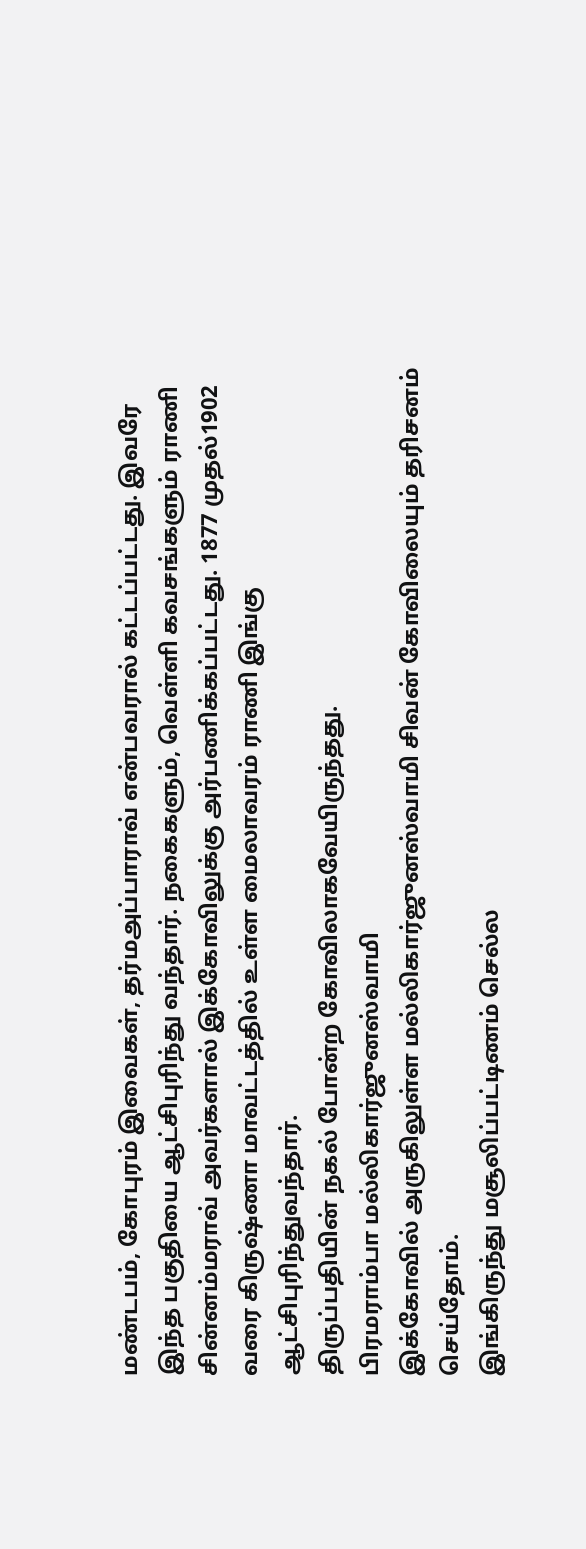மண்டபம், கோபுரம் இவைகள், தர்மஅப்பாராவ் என்பவரால் கட்டப்பட்டது. இவரே இந்த பகுதியை ஆட்சிபுரிந்து வந்தார். நகைகளும், வெள்ளி கவசங்களும் ராணி சின்னம்மராவ் அவர்களால் இக்கோவிலுக்கு அர்பணிக்கப்பட்டது. 1877 முதல்1902 வரை கிருஷ்ணா மாவட்டத்தில் உள்ள மைலாவரம் ராணி இங்கு ஆட்சிபுரிந்துவந்தார்.
திருப்பதியின் நகல் போன்ற கோவிலாகவேயிருந்தது.
பிரமராம்பா மல்லிகார்ஜுனஸ்வாமி
இக்கோவில் அருகிலுள்ள மல்லிகார்ஜுனஸ்வாமி சிவன் கோவிலையும் தரிசனம் செய்தோம்.
இங்கிருந்து மசூலிப்பட்டிணம் செல்ல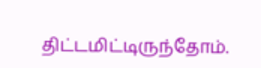திட்டமிட்டிருந்தோம்.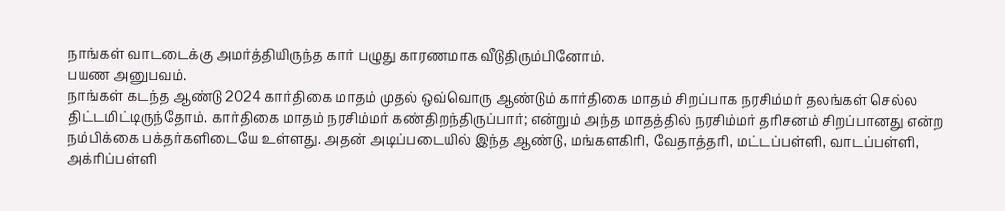நாங்கள் வாடடைக்கு அமர்த்தியிருந்த கார் பழுது காரணமாக வீடுதிரும்பினோம்.
பயண அனுபவம்.
நாங்கள் கடந்த ஆண்டு 2024 கார்திகை மாதம் முதல் ஒவ்வொரு ஆண்டும் கார்திகை மாதம் சிறப்பாக நரசிம்மர் தலங்கள் செல்ல திட்டமிட்டிருந்தோம். கார்திகை மாதம் நரசிம்மர் கண்திறந்திருப்பார்; என்றும் அந்த மாதத்தில் நரசிம்மர் தரிசனம் சிறப்பானது என்ற நம்பிக்கை பக்தர்களிடையே உள்ளது. அதன் அடிப்படையில் இந்த ஆண்டு, மங்களகிரி, வேதாத்தரி, மட்டப்பள்ளி, வாடப்பள்ளி, அக்ரிப்பள்ளி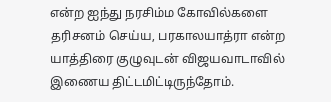என்ற ஐந்து நரசிம்ம கோவில்களை தரிசனம் செய்ய, பரகாலயாத்ரா என்ற யாத்திரை குழுவுடன் விஜயவாடாவில் இணைய திட்டமிட்டிருந்தோம்.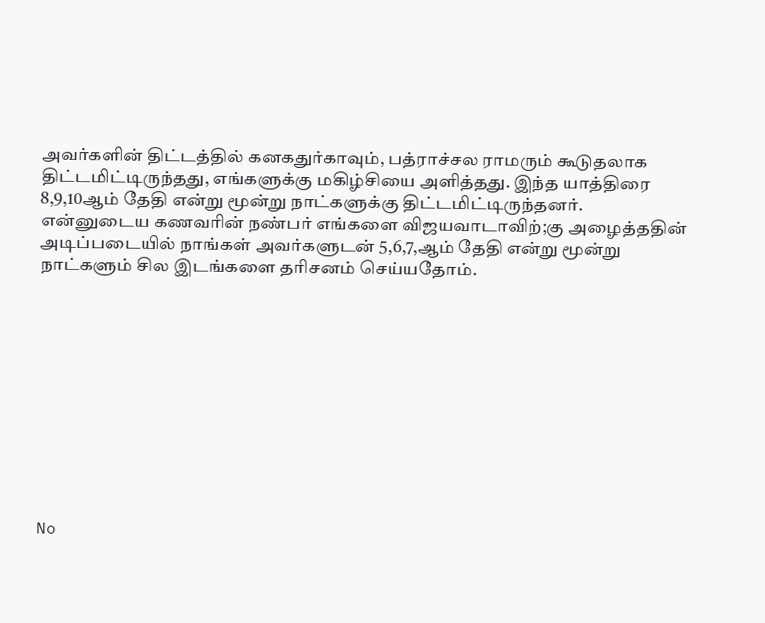அவர்களின் திட்டத்தில் கனகதுர்காவும், பத்ராச்சல ராமரும் கூடுதலாக திட்டமிட்டிருந்தது, எங்களுக்கு மகிழ்சியை அளித்தது. இந்த யாத்திரை 8,9,10ஆம் தேதி என்று மூன்று நாட்களுக்கு திட்டமிட்டிருந்தனர். என்னுடைய கணவரின் நண்பர் எங்களை விஜயவாடாவிற்;கு அழைத்ததின் அடிப்படையில் நாங்கள் அவர்களுடன் 5,6,7,ஆம் தேதி என்று மூன்று நாட்களும் சில இடங்களை தரிசனம் செய்யதோம்.











No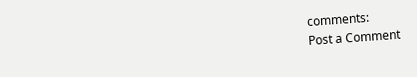comments:
Post a Comment